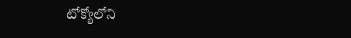టోక్యోలోని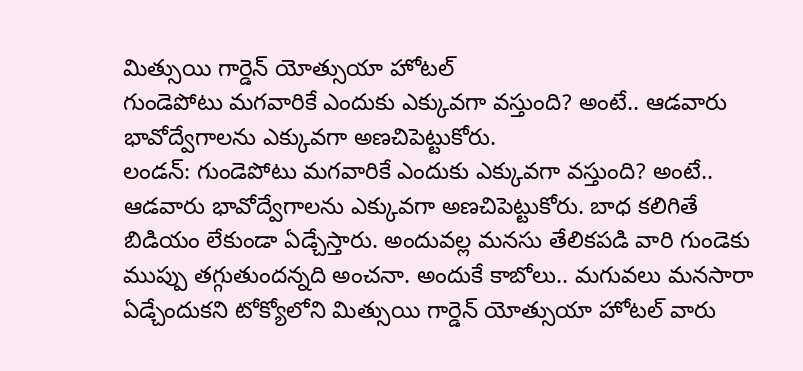మిత్సుయి గార్డెన్ యోత్సుయా హోటల్
గుండెపోటు మగవారికే ఎందుకు ఎక్కువగా వస్తుంది? అంటే.. ఆడవారు భావోద్వేగాలను ఎక్కువగా అణచిపెట్టుకోరు.
లండన్: గుండెపోటు మగవారికే ఎందుకు ఎక్కువగా వస్తుంది? అంటే.. ఆడవారు భావోద్వేగాలను ఎక్కువగా అణచిపెట్టుకోరు. బాధ కలిగితే బిడియం లేకుండా ఏడ్చేస్తారు. అందువల్ల మనసు తేలికపడి వారి గుండెకు ముప్పు తగ్గుతుందన్నది అంచనా. అందుకే కాబోలు.. మగువలు మనసారా ఏడ్చేందుకని టోక్యోలోని మిత్సుయి గార్డెన్ యోత్సుయా హోటల్ వారు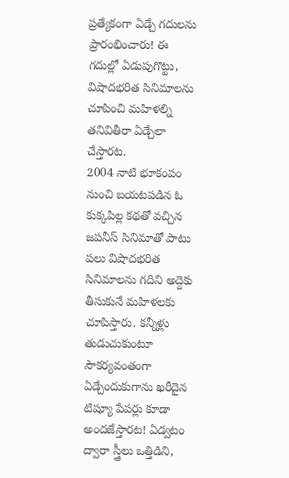ప్రత్యేకంగా ఏడ్చే గదులను ప్రారంభించారు! ఈ గదుల్లో ఏడుపుగొట్టు, విషాదభరిత సినిమాలను చూపించి మహిళల్ని తనివితీరా ఏడ్చేలా చేస్తారట.
2004 నాటి భూకంపం నుంచి బయటపడిన ఓ కుక్కపిల్ల కథతో వచ్చిన జపనీస్ సినిమాతో పాటు పలు విషాదభరిత సినిమాలను గదిని అద్దెకు తీసుకునే మహిళలకు చూపిస్తారు. కన్నీళ్లు తుడుచుకుంటూ సౌకర్యవంతంగా ఏడ్చేందుకుగాను ఖరీదైన టిష్యూ పేపర్లు కూడా అందజేస్తారట! ఏడ్వటం ద్వారా స్త్రీలు ఒత్తిడిని,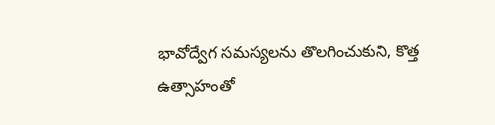భావోద్వేగ సమస్యలను తొలగించుకుని, కొత్త ఉత్సాహంతో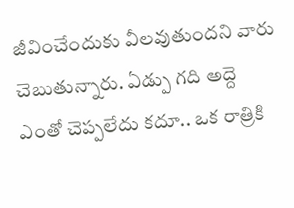జీవించేందుకు వీలవుతుందని వారు చెబుతున్నారు. ఏడ్పు గది అద్దె ఎంతో చెప్పలేదు కదూ.. ఒక రాత్రికి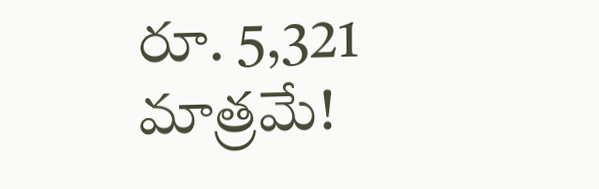రూ. 5,321 మాత్రమే!